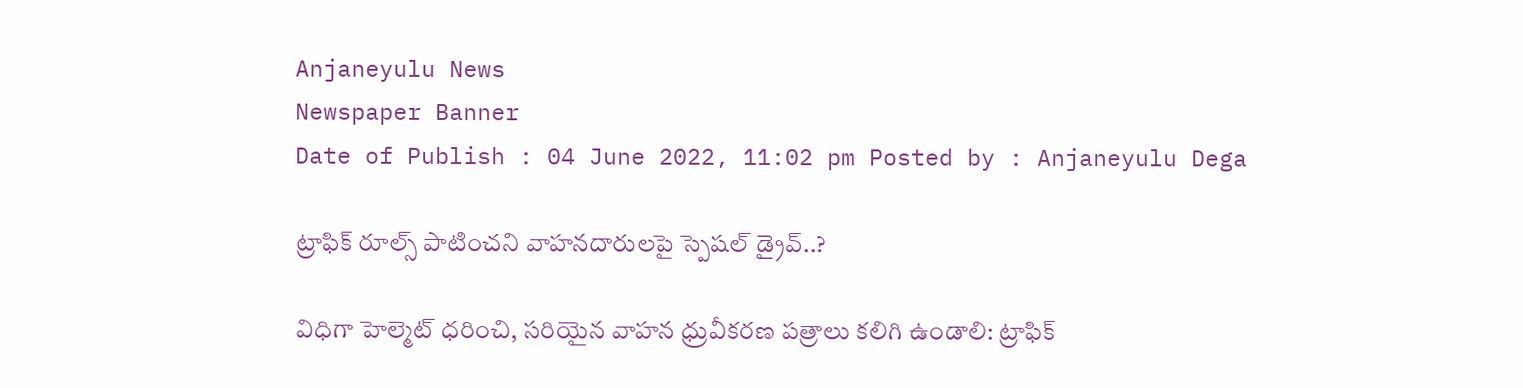Anjaneyulu News
Newspaper Banner
Date of Publish : 04 June 2022, 11:02 pm Posted by : Anjaneyulu Dega

ట్రాఫిక్ రూల్స్ పాటించని వాహనదారులపై స్పెషల్ డ్రైవ్..?

విధిగా హెల్మెట్ ధరించి, సరియైన వాహన ధ్రువీకరణ పత్రాలు కలిగి ఉండాలి: ట్రాఫిక్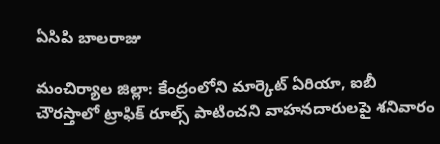ఏసిపి బాలరాజు

మంచిర్యాల జిల్లా: కేంద్రంలోని మార్కెట్ ఏరియా, ఐబీ చౌరస్తాలో ట్రాఫిక్ రూల్స్ పాటించని వాహనదారులపై శనివారం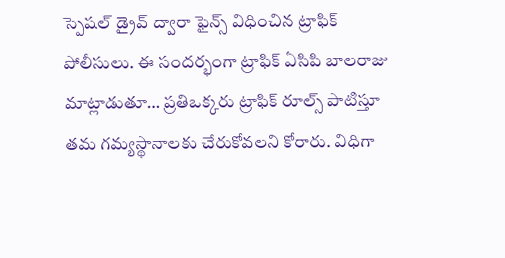స్పెషల్ డ్రైవ్ ద్వారా ఫైన్స్ విధించిన ట్రాఫిక్ పోలీసులు. ఈ సందర్భంగా ట్రాఫిక్ ఏసిపి బాలరాజు మాట్లాడుతూ… ప్రతిఒక్కరు ట్రాఫిక్ రూల్స్ పాటిస్తూ తమ గమ్యస్థానాలకు చేరుకోవలని కోరారు. విధిగా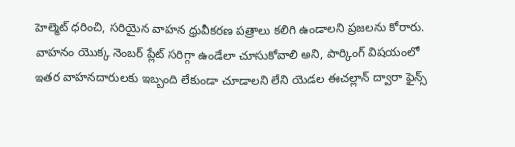హెల్మెట్ ధరించి, సరియైన వాహన ధ్రువీకరణ పత్రాలు కలిగి ఉండాలని ప్రజలను కోరారు. వాహనం యొక్క నెంబర్ ప్లేట్ సరిగ్గా ఉండేలా చూసుకోవాలి అని, పార్కింగ్ విషయంలో ఇతర వాహనదారులకు ఇబ్బంది లేకుండా చూడాలని లేని యెడల ఈచల్లాన్ ద్వారా ఫైన్స్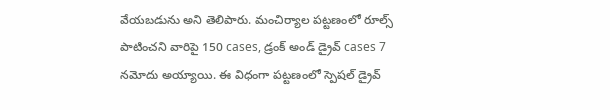వేయబడును అని తెలిపారు. మంచిర్యాల పట్టణంలో రూల్స్ పాటించని వారిపై 150 cases, డ్రంక్ అండ్ డ్రైవ్ cases 7 నమోదు అయ్యాయి. ఈ విధంగా పట్టణంలో స్పెషల్ డ్రైవ్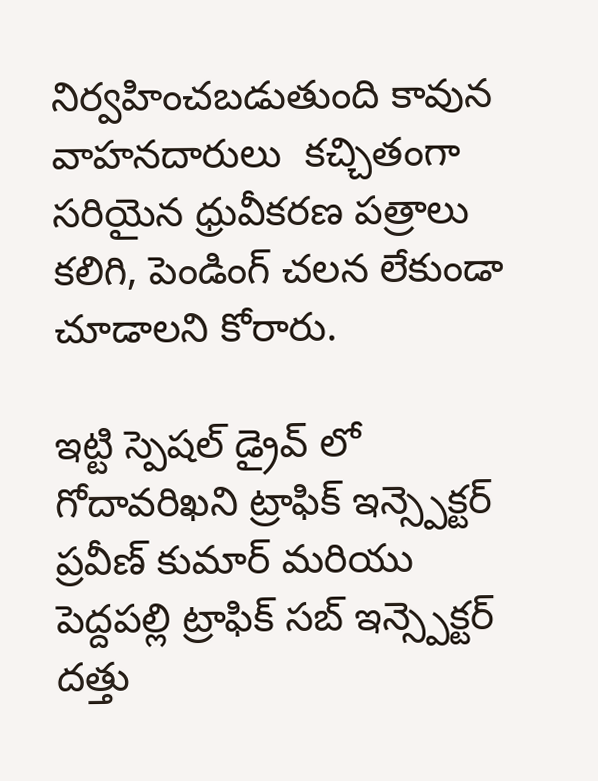నిర్వహించబడుతుంది కావున వాహనదారులు  కచ్చితంగా సరియైన ధ్రువీకరణ పత్రాలు కలిగి, పెండింగ్ చలన లేకుండా చూడాలని కోరారు.

ఇట్టి స్పెషల్ డ్రైవ్ లో  గోదావరిఖని ట్రాఫిక్ ఇన్స్పెక్టర్ ప్రవీణ్ కుమార్ మరియు పెద్దపల్లి ట్రాఫిక్ సబ్ ఇన్స్పెక్టర్ దత్తు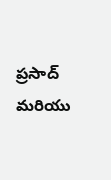ప్రసాద్ మరియు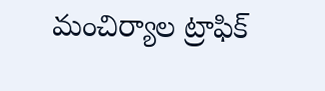మంచిర్యాల ట్రాఫిక్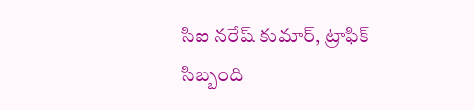సిఐ నరేష్ కుమార్, ట్రాఫిక్ సిబ్బంది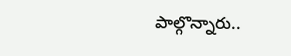పాల్గొన్నారు..